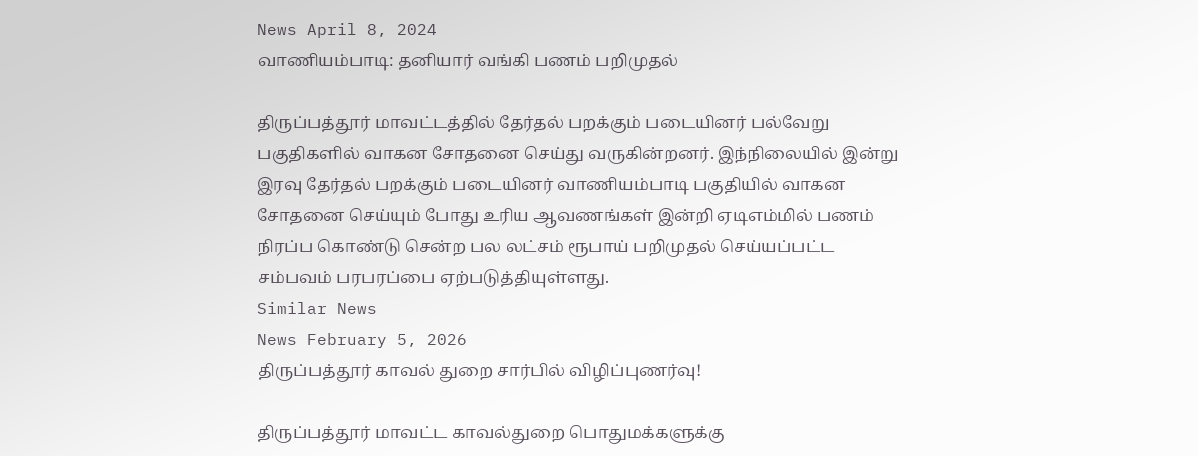News April 8, 2024
வாணியம்பாடி: தனியார் வங்கி பணம் பறிமுதல்

திருப்பத்தூர் மாவட்டத்தில் தேர்தல் பறக்கும் படையினர் பல்வேறு பகுதிகளில் வாகன சோதனை செய்து வருகின்றனர். இந்நிலையில் இன்று இரவு தேர்தல் பறக்கும் படையினர் வாணியம்பாடி பகுதியில் வாகன சோதனை செய்யும் போது உரிய ஆவணங்கள் இன்றி ஏடிஎம்மில் பணம் நிரப்ப கொண்டு சென்ற பல லட்சம் ரூபாய் பறிமுதல் செய்யப்பட்ட சம்பவம் பரபரப்பை ஏற்படுத்தியுள்ளது.
Similar News
News February 5, 2026
திருப்பத்தூர் காவல் துறை சார்பில் விழிப்புணர்வு!

திருப்பத்தூர் மாவட்ட காவல்துறை பொதுமக்களுக்கு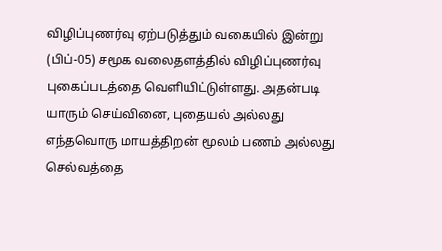விழிப்புணர்வு ஏற்படுத்தும் வகையில் இன்று (பிப்-05) சமூக வலைதளத்தில் விழிப்புணர்வு புகைப்படத்தை வெளியிட்டுள்ளது. அதன்படி யாரும் செய்வினை, புதையல் அல்லது எந்தவொரு மாயத்திறன் மூலம் பணம் அல்லது செல்வத்தை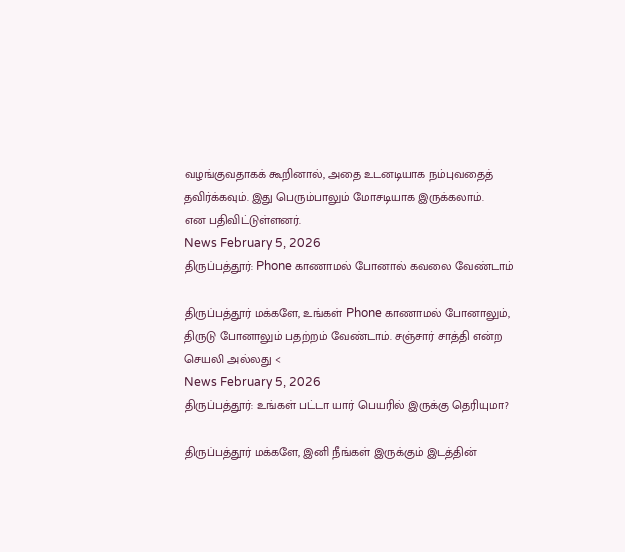வழங்குவதாகக் கூறினால், அதை உடனடியாக நம்புவதைத் தவிர்க்கவும். இது பெரும்பாலும் மோசடியாக இருக்கலாம்.
என பதிவிட்டுள்ளனர்.
News February 5, 2026
திருப்பத்தூர்: Phone காணாமல் போனால் கவலை வேண்டாம்

திருப்பத்தூர் மக்களே, உங்கள் Phone காணாமல் போனாலும், திருடு போனாலும் பதற்றம் வேண்டாம். சஞ்சார் சாத்தி என்ற செயலி அல்லது <
News February 5, 2026
திருப்பத்தூர்: உங்கள் பட்டா யார் பெயரில் இருக்கு தெரியுமா?

திருப்பத்தூர் மக்களே, இனி நீங்கள் இருக்கும் இடத்தின்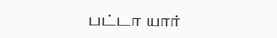பட்டா யார்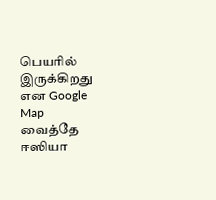பெயரில் இருக்கிறது என Google Map வைத்தே ஈஸியா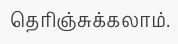தெரிஞ்சுக்கலாம்.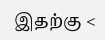இதற்கு <